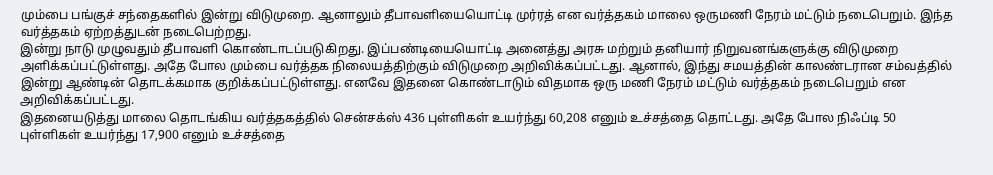மும்பை பங்குச் சந்தைகளில் இன்று விடுமுறை. ஆனாலும் தீபாவளியையொட்டி முர்ரத் என வர்த்தகம் மாலை ஒருமணி நேரம் மட்டும் நடைபெறும். இந்த வர்த்தகம் ஏற்றத்துடன் நடைபெற்றது.
இன்று நாடு முழுவதும் தீபாவளி கொண்டாடப்படுகிறது. இப்பண்டியையொட்டி அனைத்து அரசு மற்றும் தனியார் நிறுவனங்களுக்கு விடுமுறை அளிக்கப்பட்டுள்ளது. அதே போல மும்பை வர்த்தக நிலையத்திற்கும் விடுமுறை அறிவிக்கப்பட்டது. ஆனால், இந்து சமயத்தின் காலண்டரான சம்வத்தில் இன்று ஆண்டின் தொடக்கமாக குறிக்கப்பட்டுள்ளது. எனவே இதனை கொண்டாடும் விதமாக ஒரு மணி நேரம் மட்டும் வர்த்தகம் நடைபெறும் என அறிவிக்கப்பட்டது.
இதனையடுத்து மாலை தொடங்கிய வர்த்தகத்தில் சென்சக்ஸ் 436 புள்ளிகள் உயர்ந்து 60,208 எனும் உச்சத்தை தொட்டது. அதே போல நிஃப்டி 50 புள்ளிகள் உயர்ந்து 17,900 எனும் உச்சத்தை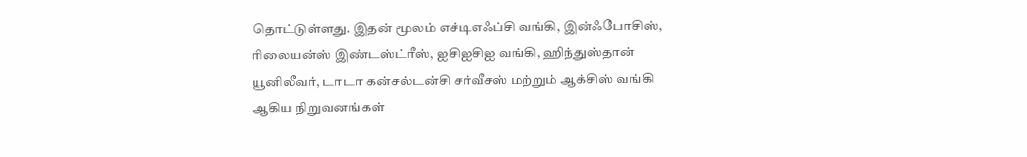தொட்டுள்ளது. இதன் மூலம் எச்டிஎஃப்சி வங்கி, இன்ஃபோசிஸ், ரிலையன்ஸ் இண்டஸ்ட்ரீஸ், ஐசிஐசிஐ வங்கி, ஹிந்துஸ்தான் யூனிலீவர், டாடா கன்சல்டன்சி சர்வீசஸ் மற்றும் ஆக்சிஸ் வங்கி ஆகிய நிறுவனங்கள்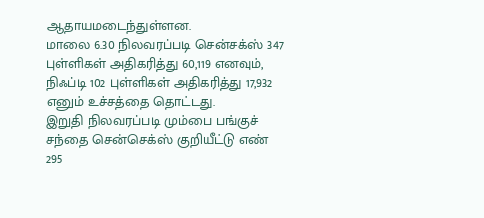ஆதாயமடைந்துள்ளன.
மாலை 6.30 நிலவரப்படி சென்சக்ஸ் 347 புள்ளிகள் அதிகரித்து 60,119 எனவும், நிஃப்டி 102 புள்ளிகள் அதிகரித்து 17,932 எனும் உச்சத்தை தொட்டது.
இறுதி நிலவரப்படி மும்பை பங்குச் சந்தை சென்செக்ஸ் குறியீட்டு எண் 295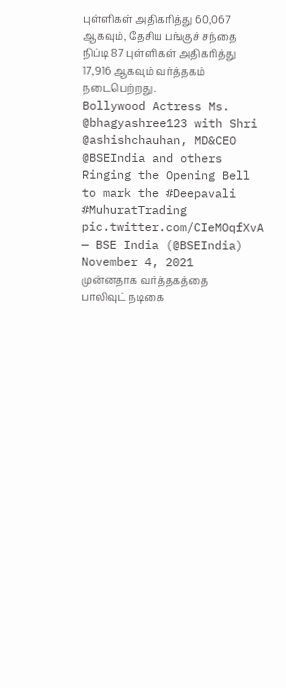புள்ளிகள் அதிகரித்து 60,067 ஆகவும், தேசிய பங்குச் சந்தை நிப்டி 87 புள்ளிகள் அதிகரித்து 17,916 ஆகவும் வர்த்தகம் நடைபெற்றது.
Bollywood Actress Ms. @bhagyashree123 with Shri @ashishchauhan, MD&CEO @BSEIndia and others Ringing the Opening Bell to mark the #Deepavali #MuhuratTrading pic.twitter.com/CIeMOqfXvA
— BSE India (@BSEIndia) November 4, 2021
முன்னதாக வர்த்தகத்தை பாலிவுட் நடிகை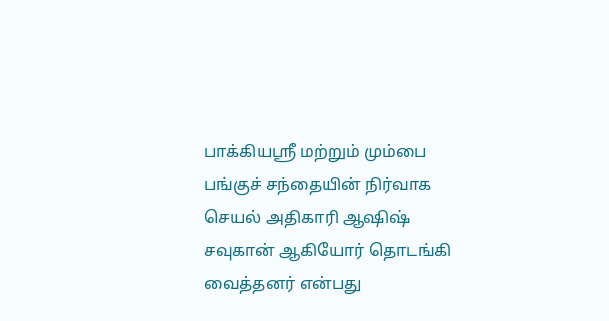பாக்கியஸ்ரீ மற்றும் மும்பை பங்குச் சந்தையின் நிர்வாக செயல் அதிகாரி ஆஷிஷ் சவுகான் ஆகியோர் தொடங்கி வைத்தனர் என்பது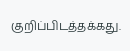குறிப்பிடத்தக்கது.